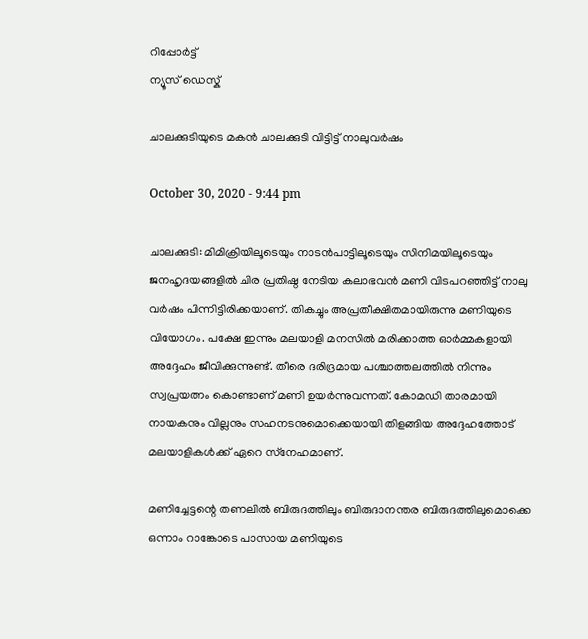റിപ്പോര്‍ട്ട്
ന്യൂസ് ഡെസ്ക്

ചാലക്കുടിയുടെ മകൻ ചാലക്കുടി വിട്ടിട്ട് നാലുവര്‍ഷം

October 30, 2020 - 9:44 pm

ചാലക്കുടി: മിമിക്രിയിലൂടെയും നാടന്‍പാട്ടിലൂടെയും സിനിമയിലൂടെയും ജനഹൃദയങ്ങളിൽ ചിര പ്രതിഷ്ഠ നേടിയ കലാഭവന്‍ മണി വിടപറഞ്ഞിട്ട് നാലു വര്‍ഷം പിന്നിട്ടിരിക്കയാണ്. തികച്ചും അപ്രതീക്ഷിതമായിരുന്നു മണിയുടെ വിയോഗം. പക്ഷേ ഇന്നും മലയാളി മനസിൽ മരിക്കാത്ത ഓർമ്മകളായി അദ്ദേഹം ജീവിക്കുന്നുണ്ട്. തീരെ ദരിദ്രമായ പശ്ചാത്തലത്തില്‍ നിന്നും സ്വപ്രയത്നം കൊണ്ടാണ് മണി ഉയര്‍ന്നുവന്നത്. കോമഡി താരമായി നായകനും വില്ലനും സഹനടനുമൊക്കെയായി തിളങ്ങിയ അദ്ദേഹത്തോട് മലയാളികള്‍ക്ക് ഏറെ സ്‌നേഹമാണ്.

മണിച്ചേട്ടന്റെ തണലില്‍ ബിരുദത്തിലും ബിരുദാനന്തര ബിരുദത്തിലുമൊക്കെ ഒന്നാം റാങ്കോടെ പാസായ മണിയുടെ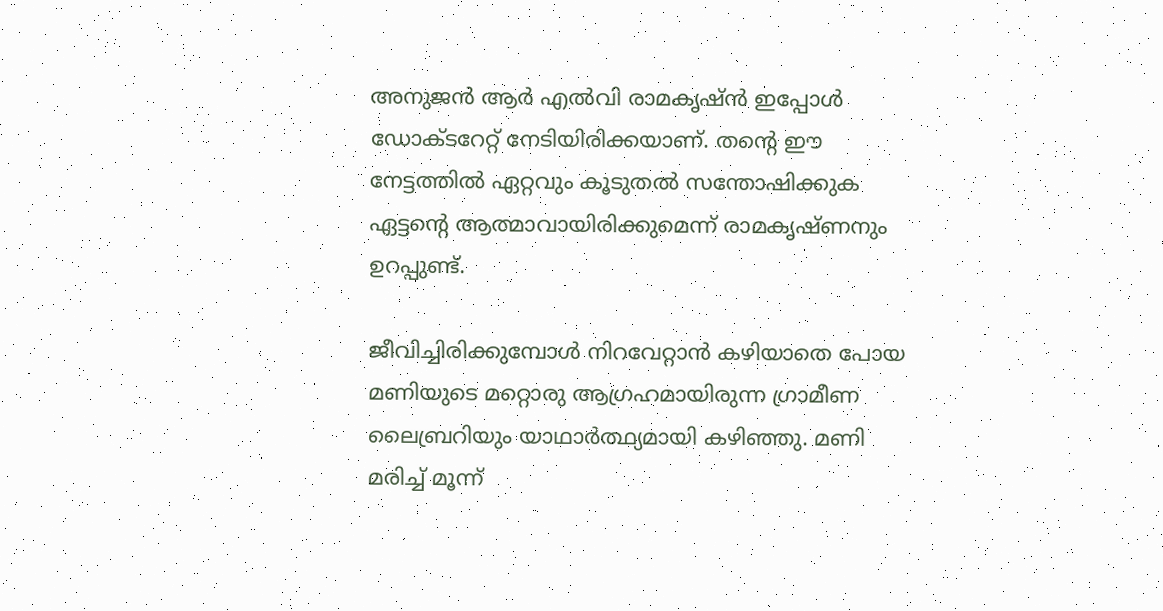അനുജന്‍ ആര്‍ എല്‍വി രാമകൃഷ്ന്‍ ഇപ്പോള്‍ ഡോക്ടറേറ്റ് നേടിയിരിക്കയാണ്. തന്റെ ഈ നേട്ടത്തില്‍ ഏറ്റവും കൂടുതല്‍ സന്തോഷിക്കുക ഏട്ടന്റെ ആത്മാവായിരിക്കുമെന്ന് രാമകൃഷ്ണനും ഉറപ്പുണ്ട്.

ജീവിച്ചിരിക്കുമ്പോൾ നിറവേറ്റാൻ കഴിയാതെ പോയ മണിയുടെ മറ്റൊരു ആഗ്രഹമായിരുന്ന ഗ്രാമീണ ലൈബ്രറിയും യാഥാർത്ഥ്യമായി കഴിഞ്ഞു. മണി മരിച്ച് മൂന്ന്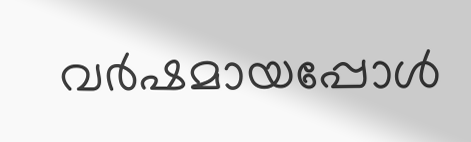വര്‍ഷമായപ്പോള്‍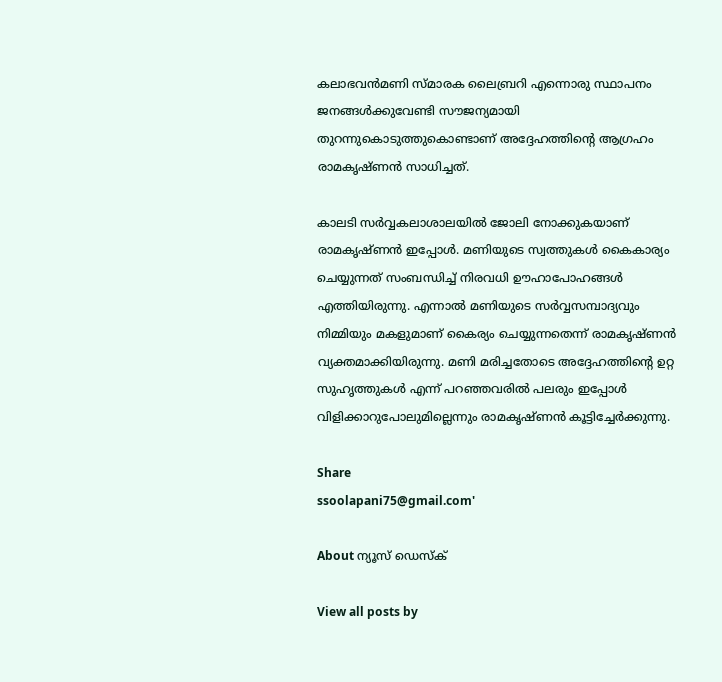കലാഭവന്‍മണി സ്മാരക ലൈബ്രറി എന്നൊരു സ്ഥാപനം ജനങ്ങള്‍ക്കുവേണ്ടി സൗജന്യമായി തുറന്നുകൊടുത്തുകൊണ്ടാണ് അദ്ദേഹത്തിന്റെ ആഗ്രഹം രാമകൃഷ്ണന്‍ സാധിച്ചത്.

കാലടി സര്‍വ്വകലാശാലയില്‍ ജോലി നോക്കുകയാണ് രാമകൃഷ്ണന്‍ ഇപ്പോള്‍. മണിയുടെ സ്വത്തുകള്‍ കൈകാര്യം ചെയ്യുന്നത് സംബന്ധിച്ച് നിരവധി ഊഹാപോഹങ്ങള്‍ എത്തിയിരുന്നു. എന്നാല്‍ മണിയുടെ സര്‍വ്വസമ്പാദ്യവും നിമ്മിയും മകളുമാണ് കൈര്യം ചെയ്യുന്നതെന്ന് രാമകൃഷ്ണന്‍ വ്യക്തമാക്കിയിരുന്നു. മണി മരിച്ചതോടെ അദ്ദേഹത്തിന്റെ ഉറ്റ സുഹൃത്തുകള്‍ എന്ന് പറഞ്ഞവരില്‍ പലരും ഇപ്പോള്‍ വിളിക്കാറുപോലുമില്ലെന്നും രാമകൃഷ്ണന്‍ കൂട്ടിച്ചേര്‍ക്കുന്നു.

Share
ssoolapani75@gmail.com'

About ന്യൂസ് ഡെസ്ക്

View all posts by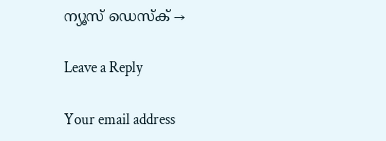ന്യൂസ് ഡെസ്ക് →

Leave a Reply

Your email address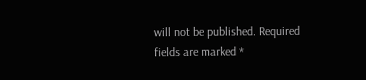will not be published. Required fields are marked *